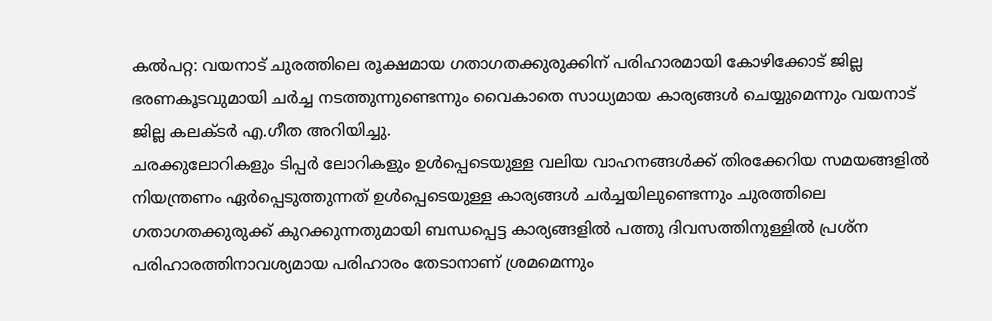കൽപറ്റ: വയനാട് ചുരത്തിലെ രൂക്ഷമായ ഗതാഗതക്കുരുക്കിന് പരിഹാരമായി കോഴിക്കോട് ജില്ല ഭരണകൂടവുമായി ചർച്ച നടത്തുന്നുണ്ടെന്നും വൈകാതെ സാധ്യമായ കാര്യങ്ങൾ ചെയ്യുമെന്നും വയനാട് ജില്ല കലക്ടർ എ.ഗീത അറിയിച്ചു.
ചരക്കുലോറികളും ടിപ്പർ ലോറികളും ഉൾപ്പെടെയുള്ള വലിയ വാഹനങ്ങൾക്ക് തിരക്കേറിയ സമയങ്ങളിൽ നിയന്ത്രണം ഏർപ്പെടുത്തുന്നത് ഉൾപ്പെടെയുള്ള കാര്യങ്ങൾ ചർച്ചയിലുണ്ടെന്നും ചുരത്തിലെ ഗതാഗതക്കുരുക്ക് കുറക്കുന്നതുമായി ബന്ധപ്പെട്ട കാര്യങ്ങളിൽ പത്തു ദിവസത്തിനുള്ളിൽ പ്രശ്ന പരിഹാരത്തിനാവശ്യമായ പരിഹാരം തേടാനാണ് ശ്രമമെന്നും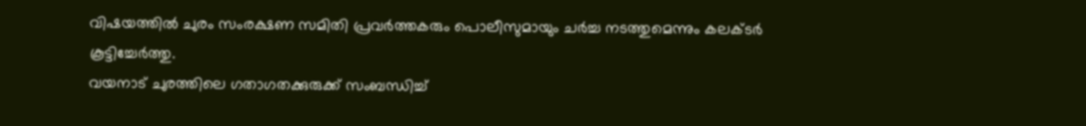വിഷയത്തിൽ ചുരം സംരക്ഷണ സമിതി പ്രവർത്തകരും പൊലീസുമായും ചർച്ച നടത്തുമെന്നും കലക്ടർ കൂട്ടിച്ചേർത്തു.
വയനാട് ചുരത്തിലെ ഗതാഗതക്കുരുക്ക് സംബന്ധിച്ച്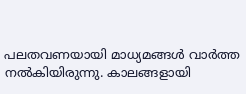പലതവണയായി മാധ്യമങ്ങൾ വാർത്ത നൽകിയിരുന്നു. കാലങ്ങളായി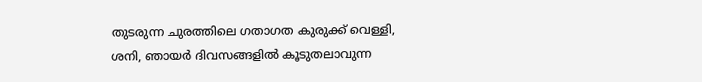തുടരുന്ന ചുരത്തിലെ ഗതാഗത കുരുക്ക് വെള്ളി, ശനി, ഞായർ ദിവസങ്ങളിൽ കൂടുതലാവുന്ന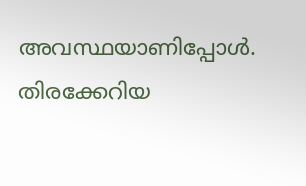അവസ്ഥയാണിപ്പോൾ. തിരക്കേറിയ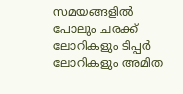സമയങ്ങളിൽ പോലും ചരക്ക് ലോറികളും ടിപ്പർ ലോറികളും അമിത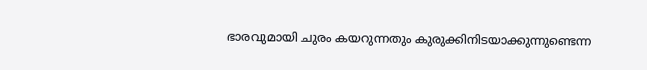ഭാരവുമായി ചുരം കയറുന്നതും കുരുക്കിനിടയാക്കുന്നുണ്ടെന്ന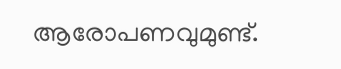ആരോപണവുമുണ്ട്.